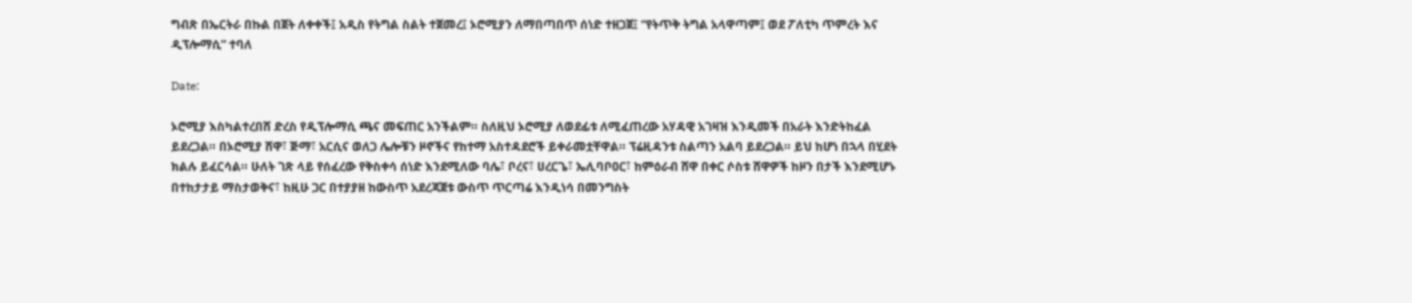ግብጽ በኤርትራ በኩል በጀት ለቀቀች፤ አዲስ የትግል ስልት ተጀመረ፤ ኦሮሚያን ለማበጣበጥ ሰነድ ተዘጋጀ፤ “የትጥቅ ትግል አላዋጣም፤ ወደ ፖለቲካ ጥምረት እና ዲፕሎማሲ” ተባለ

Date:

ኦሮሚያ እስካልተረበሸ ድረስ የዲፕሎማሲ ጫና መፍጠር አንችልም። ስለዚህ ኦሮሚያ ለወደፊቱ ለሚፈጠረው አሃዳዊ አገዛዝ እንዲመች በአራት እንድትከፈል ይደረጋል። በኦሮሚያ ሸዋ፣ ጅማ፣ አርሲና ወለጋ ሌሎቹን ዞኖችና የከተማ አስተዳደሮች ይቀራመቷቸዋል። ፕሬዚዳንቱ ስልጣን አልባ ይደረጋል። ይህ ከሆነ በኋላ በሂደት ክልሉ ይፈርሳል። ሁለት ገጽ ላይ የሰፈረው የቅስቀሳ ሰነድ እንደሚለው ባሌ፣ ቦረና፣ ሀረርጌ፣ ኤሊባቦ0ር፣ ከምዕራብ ሸዋ በቀር ሶስቱ ሸዋዎች ከዞን በታች እንደሚሆኑ በተከታታይ ማስታወቅና፣ ከዚሁ ጋር በተያያዘ ከውስጥ አደረጃጀቱ ውስጥ ጥርጣሬ እንዲነሳ በመንግስት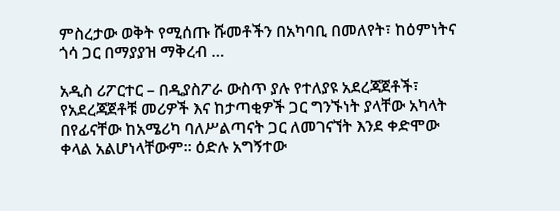ምስረታው ወቅት የሚሰጡ ሹመቶችን በአካባቢ በመለየት፣ ከዕምነትና ጎሳ ጋር በማያያዝ ማቅረብ …

አዲስ ሪፖርተር – በዲያስፖራ ውስጥ ያሉ የተለያዩ አደረጃጀቶች፣ የአደረጃጀቶቹ መሪዎች እና ከታጣቂዎች ጋር ግንኙነት ያላቸው አካላት በየፊናቸው ከአሜሪካ ባለሥልጣናት ጋር ለመገናኘት እንደ ቀድሞው ቀላል አልሆነላቸውም። ዕድሉ አግኝተው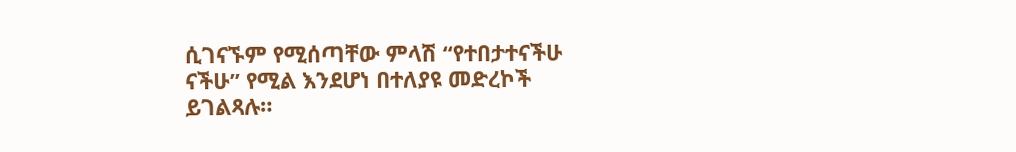ሲገናኙም የሚሰጣቸው ምላሽ “የተበታተናችሁ ናችሁ” የሚል እንደሆነ በተለያዩ መድረኮች ይገልጻሉ።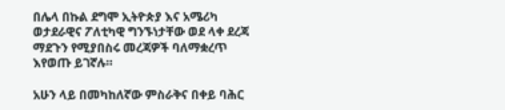በሌላ በኩል ደግሞ ኢትዮጵያ እና አሜሪካ ወታደራዊና ፖለቲካዊ ግንኙነታቸው ወደ ላቀ ደረጃ ማደጉን የሚያበስሩ መረጃዎች ባለማቋረጥ እየወጡ ይገኛሉ።

አሁን ላይ በመካከለኛው ምስራቅና በቀይ ባሕር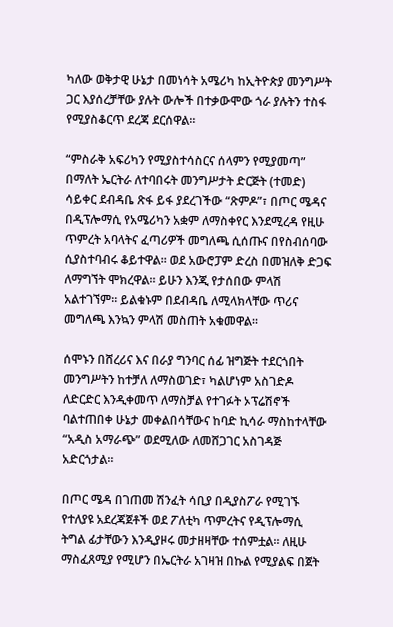ካለው ወቅታዊ ሁኔታ በመነሳት አሜሪካ ከኢትዮጵያ መንግሥት ጋር እያሰረቻቸው ያሉት ውሎች በተቃውሞው ጎራ ያሉትን ተስፋ የሚያስቆርጥ ደረጃ ደርሰዋል።

“ምስራቅ አፍሪካን የሚያስተሳስርና ሰላምን የሚያመጣ” በማለት ኤርትራ ለተባበሩት መንግሥታት ድርጅት (ተመድ) ሳይቀር ደብዳቤ ጽፋ ይፋ ያደረገችው “ጽምዶ”፣ በጦር ሜዳና በዲፕሎማሲ የአሜሪካን አቋም ለማስቀየር እንደሚረዳ የዚሁ ጥምረት አባላትና ፈጣሪዎች መግለጫ ሲሰጡና በየስብሰባው ሲያስተባብሩ ቆይተዋል። ወደ አውሮፓም ድረስ በመዝለቅ ድጋፍ ለማግኘት ሞክረዋል። ይሁን እንጂ የታሰበው ምላሽ አልተገኘም። ይልቁኑም በደብዳቤ ለሚላክላቸው ጥሪና መግለጫ እንኳን ምላሽ መስጠት አቁመዋል።

ሰሞኑን በሸረሪና እና በራያ ግንባር ሰፊ ዝግጅት ተደርጎበት መንግሥትን ከተቻለ ለማስወገድ፣ ካልሆነም አስገድዶ ለድርድር እንዲቀመጥ ለማስቻል የተገፉት ኦፕሬሽኖች ባልተጠበቀ ሁኔታ መቀልበሳቸውና ከባድ ኪሳራ ማስከተላቸው “አዲስ አማራጭ” ወደሚለው ለመሸጋገር አስገዳጅ አድርጎታል።

በጦር ሜዳ በገጠመ ሽንፈት ሳቢያ በዲያስፖራ የሚገኙ የተለያዩ አደረጃጀቶች ወደ ፖለቲካ ጥምረትና የዲፕሎማሲ ትግል ፊታቸውን እንዲያዞሩ መታዘዛቸው ተሰምቷል። ለዚሁ ማስፈጸሚያ የሚሆን በኤርትራ አገዛዝ በኩል የሚያልፍ በጀት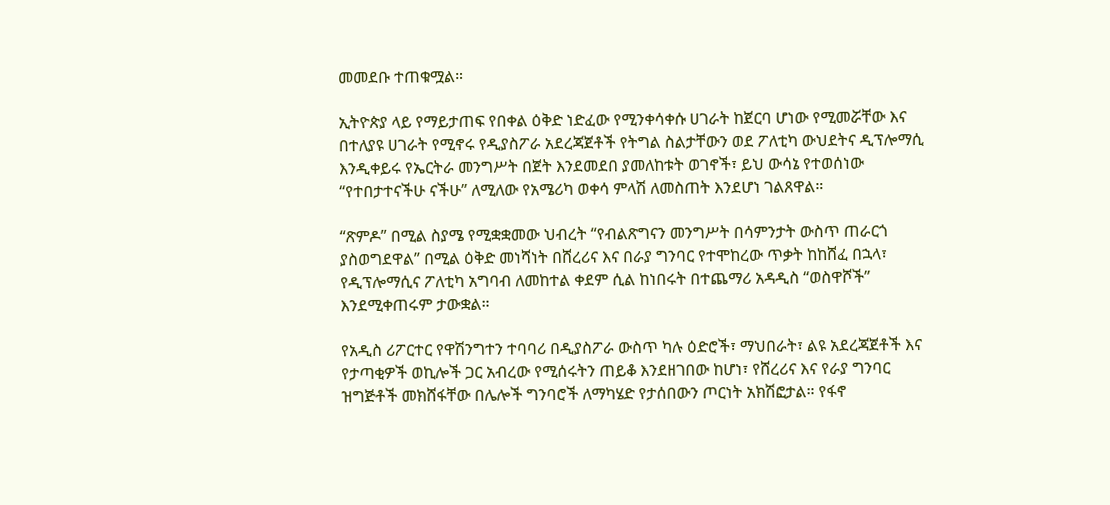መመደቡ ተጠቁሟል።

ኢትዮጵያ ላይ የማይታጠፍ የበቀል ዕቅድ ነድፈው የሚንቀሳቀሱ ሀገራት ከጀርባ ሆነው የሚመሯቸው እና በተለያዩ ሀገራት የሚኖሩ የዲያስፖራ አደረጃጀቶች የትግል ስልታቸውን ወደ ፖለቲካ ውህደትና ዲፕሎማሲ እንዲቀይሩ የኤርትራ መንግሥት በጀት እንደመደበ ያመለከቱት ወገኖች፣ ይህ ውሳኔ የተወሰነው “የተበታተናችሁ ናችሁ” ለሚለው የአሜሪካ ወቀሳ ምላሽ ለመስጠት እንደሆነ ገልጸዋል።

“ጽምዶ” በሚል ስያሜ የሚቋቋመው ህብረት “የብልጽግናን መንግሥት በሳምንታት ውስጥ ጠራርጎ ያስወግደዋል” በሚል ዕቅድ መነሻነት በሸረሪና እና በራያ ግንባር የተሞከረው ጥቃት ከከሸፈ በኋላ፣ የዲፕሎማሲና ፖለቲካ አግባብ ለመከተል ቀደም ሲል ከነበሩት በተጨማሪ አዳዲስ “ወስዋሾች” እንደሚቀጠሩም ታውቋል።

የአዲስ ሪፖርተር የዋሽንግተን ተባባሪ በዲያስፖራ ውስጥ ካሉ ዕድሮች፣ ማህበራት፣ ልዩ አደረጃጀቶች እና የታጣቂዎች ወኪሎች ጋር አብረው የሚሰሩትን ጠይቆ እንደዘገበው ከሆነ፣ የሸረሪና እና የራያ ግንባር ዝግጅቶች መክሸፋቸው በሌሎች ግንባሮች ለማካሄድ የታሰበውን ጦርነት አክሽፎታል። የፋኖ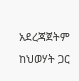አደረጃጀትም ከህወሃት ጋር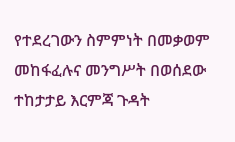የተደረገውን ስምምነት በመቃወም መከፋፈሉና መንግሥት በወሰደው ተከታታይ እርምጃ ጉዳት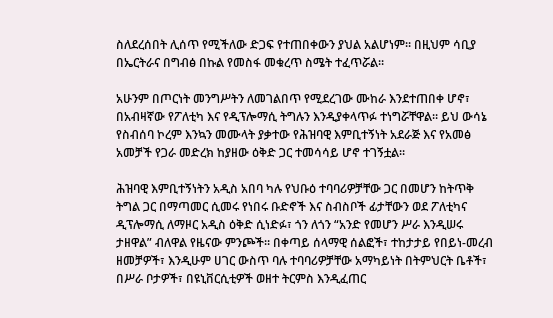ስለደረሰበት ሊሰጥ የሚችለው ድጋፍ የተጠበቀውን ያህል አልሆነም። በዚህም ሳቢያ በኤርትራና በግብፅ በኩል የመስፋ መቁረጥ ስሜት ተፈጥሯል።

አሁንም በጦርነት መንግሥትን ለመገልበጥ የሚደረገው ሙከራ እንደተጠበቀ ሆኖ፣ በአብዛኛው የፖለቲካ እና የዲፕሎማሲ ትግሉን እንዲያቀላጥፉ ተነግሯቸዋል። ይህ ውሳኔ የስብሰባ ኮረም እንኳን መሙላት ያቃተው የሕዝባዊ እምቢተኝነት አደራጅ እና የአመፅ አመቻች የጋራ መድረክ ከያዘው ዕቅድ ጋር ተመሳሳይ ሆኖ ተገኝቷል።

ሕዝባዊ እምቢተኝነትን አዲስ አበባ ካሉ የህቡዕ ተባባሪዎቻቸው ጋር በመሆን ከትጥቅ ትግል ጋር በማጣመር ሲመሩ የነበሩ ቡድኖች እና ስብስቦች ፊታቸውን ወደ ፖለቲካና ዲፕሎማሲ ለማዞር አዲስ ዕቅድ ሲነድፉ፣ ጎን ለጎን “አንድ የመሆን ሥራ እንዲሠሩ ታዘዋል” ብለዋል የዜናው ምንጮች። በቀጣይ ሰላማዊ ሰልፎች፣ ተከታታይ የበይነ-መረብ ዘመቻዎች፣ እንዲሁም ሀገር ውስጥ ባሉ ተባባሪዎቻቸው አማካይነት በትምህርት ቤቶች፣ በሥራ ቦታዎች፣ በዩኒቨርሲቲዎች ወዘተ ትርምስ እንዲፈጠር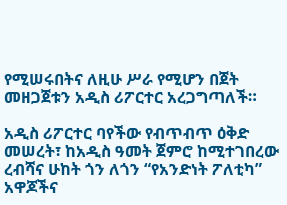የሚሠሩበትና ለዚሁ ሥራ የሚሆን በጀት መዘጋጀቱን አዲስ ሪፖርተር አረጋግጣለች።

አዲስ ሪፖርተር ባየችው የብጥብጥ ዕቅድ መሠረት፣ ከአዲስ ዓመት ጀምሮ ከሚተገበረው ረብሻና ሁከት ጎን ለጎን “የአንድነት ፖለቲካ” አዋጆችና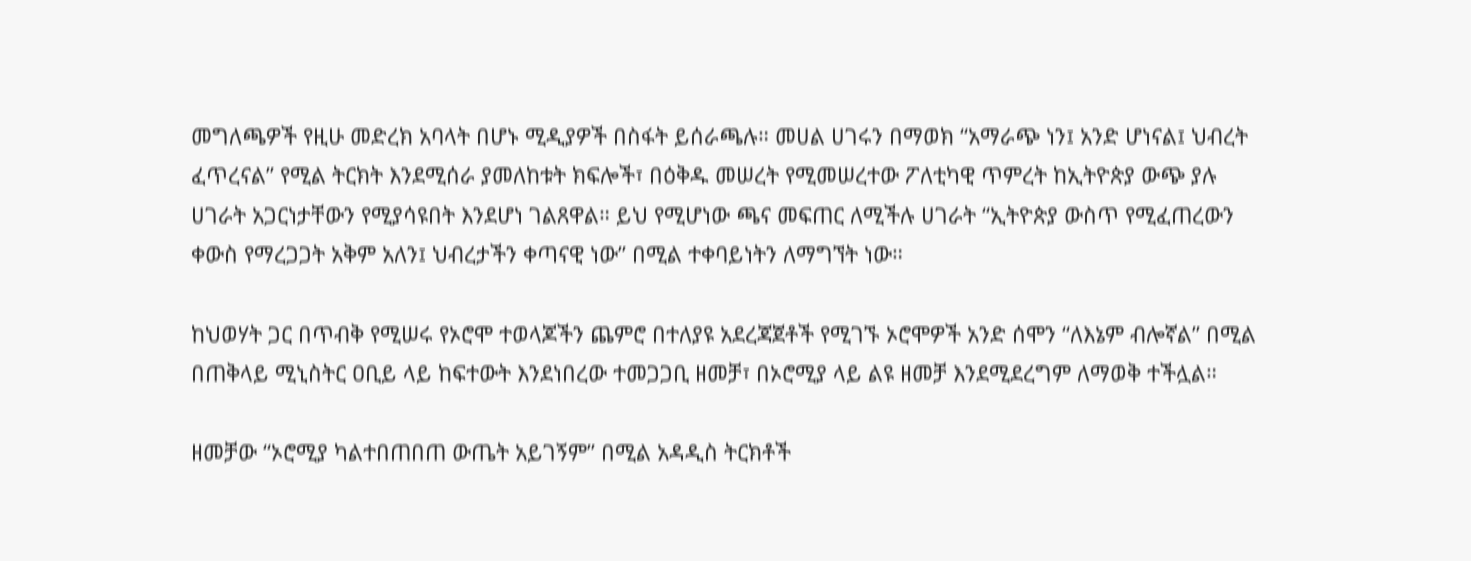መግለጫዎች የዚሁ መድረክ አባላት በሆኑ ሚዲያዎች በስፋት ይሰራጫሉ። መሀል ሀገሩን በማወክ “አማራጭ ነን፤ አንድ ሆነናል፤ ህብረት ፈጥረናል” የሚል ትርክት እንደሚሰራ ያመለከቱት ክፍሎች፣ በዕቅዱ መሠረት የሚመሠረተው ፖለቲካዊ ጥምረት ከኢትዮጵያ ውጭ ያሉ ሀገራት አጋርነታቸውን የሚያሳዩበት እንደሆነ ገልጸዋል። ይህ የሚሆነው ጫና መፍጠር ለሚችሉ ሀገራት “ኢትዮጵያ ውስጥ የሚፈጠረውን ቀውስ የማረጋጋት አቅም አለን፤ ህብረታችን ቀጣናዊ ነው” በሚል ተቀባይነትን ለማግኘት ነው።

ከህወሃት ጋር በጥብቅ የሚሠሩ የኦሮሞ ተወላጆችን ጨምሮ በተለያዩ አደረጃጀቶች የሚገኙ ኦሮሞዎች አንድ ሰሞን “ለእኔም ብሎኛል” በሚል በጠቅላይ ሚኒስትር ዐቢይ ላይ ከፍተውት እንደነበረው ተመጋጋቢ ዘመቻ፣ በኦሮሚያ ላይ ልዩ ዘመቻ እንደሚደረግም ለማወቅ ተችሏል።

ዘመቻው “ኦሮሚያ ካልተበጠበጠ ውጤት አይገኝም” በሚል አዳዲስ ትርክቶች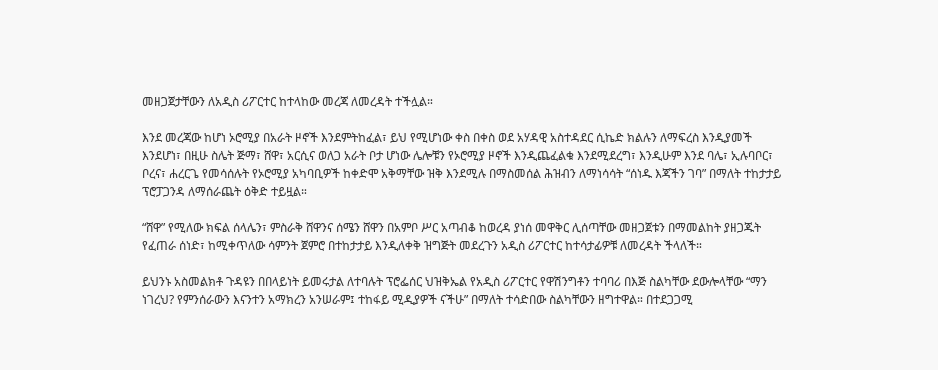መዘጋጀታቸውን ለአዲስ ሪፖርተር ከተላከው መረጃ ለመረዳት ተችሏል።

እንደ መረጃው ከሆነ ኦሮሚያ በአራት ዞኖች እንደምትከፈል፣ ይህ የሚሆነው ቀስ በቀስ ወደ አሃዳዊ አስተዳደር ሲኬድ ክልሉን ለማፍረስ እንዲያመች እንደሆነ፣ በዚሁ ስሌት ጅማ፣ ሸዋ፣ አርሲና ወለጋ አራት ቦታ ሆነው ሌሎቹን የኦሮሚያ ዞኖች እንዲጨፈልቁ እንደሚደረግ፣ እንዲሁም እንደ ባሌ፣ ኢሉባቦር፣ ቦረና፣ ሐረርጌ የመሳሰሉት የኦሮሚያ አካባቢዎች ከቀድሞ አቅማቸው ዝቅ እንደሚሉ በማስመሰል ሕዝብን ለማነሳሳት “ሰነዱ እጃችን ገባ” በማለት ተከታታይ ፕሮፓጋንዳ ለማሰራጨት ዕቅድ ተይዟል።

“ሸዋ” የሚለው ክፍል ሰላሌን፣ ምስራቅ ሸዋንና ሰሜን ሸዋን በአምቦ ሥር አጣብቆ ከወረዳ ያነሰ መዋቅር ሊሰጣቸው መዘጋጀቱን በማመልከት ያዘጋጁት የፈጠራ ሰነድ፣ ከሚቀጥለው ሳምንት ጀምሮ በተከታታይ እንዲለቀቅ ዝግጅት መደረጉን አዲስ ሪፖርተር ከተሳታፊዎቹ ለመረዳት ችላለች።

ይህንኑ አስመልክቶ ጉዳዩን በበላይነት ይመሩታል ለተባሉት ፕሮፌሰር ህዝቅኤል የአዲስ ሪፖርተር የዋሽንግቶን ተባባሪ በእጅ ስልካቸው ደውሎላቸው “ማን ነገረህ? የምንሰራውን እናንተን አማክረን አንሠራም፤ ተከፋይ ሚዲያዎች ናችሁ” በማለት ተሳድበው ስልካቸውን ዘግተዋል። በተደጋጋሚ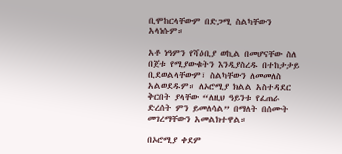ቢሞከርላቸውም በድጋሚ ስልካቸውን አላነሱም።

አቶ ነዓምን የሻዕቢያ ወኪል በመሆናቸው ስለ በጀቱ የሚያውቁትን እንዲያስረዱ በተከታታይ ቢደወልላቸውም፣ ስልካቸውን ለመመለስ አልወደዱም። ለኦሮሚያ ክልል አስተዳደር ቅርበት ያላቸው “ለዚህ ዓይንቱ የፈጠራ ድረሰት ምን ይመለሳል” በማለት በሰሙት መገረማቸውን አመልክተዋል።

በኦሮሚያ ቀደም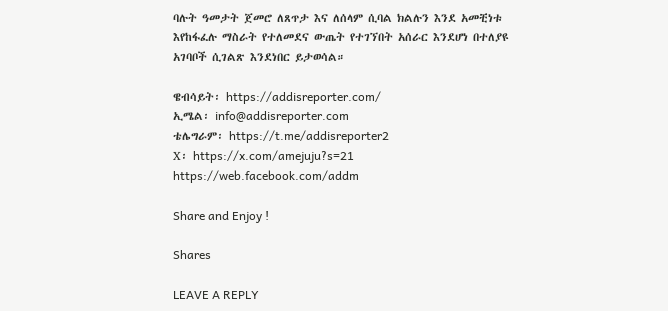ባሉት ዓመታት ጀመሮ ለጸጥታ እና ለሰላም ሲባል ክልሉን እንደ አመቺነቱ እየከፋፈሉ ማስራት የተለመደና ውጤት የተገኘበት አሰራር እንደሆነ በተለያዩ አገባቦች ሲገልጽ እንደነበር ይታወሳል።

ዌብሳይት፡ https://addisreporter.com/
ኢሜል፡ info@addisreporter.com
ቴሌግራም፡ https://t.me/addisreporter2
X፡ https://x.com/amejuju?s=21
https://web.facebook.com/addm

Share and Enjoy !

Shares

LEAVE A REPLY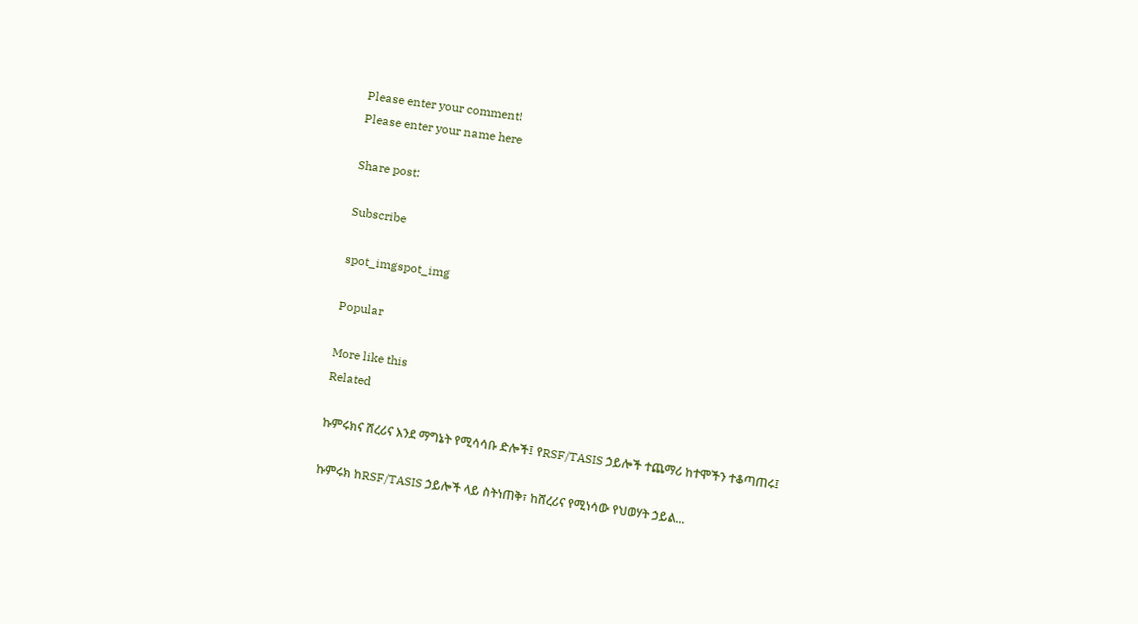Please enter your comment!
Please enter your name here

Share post:

Subscribe

spot_imgspot_img

Popular

More like this
Related

ኩምሩክና ሸረሪና እንደ ማግኔት የሚሳሳቡ ድሎች፤ የRSF/TASIS ኃይሎች ተጨማሪ ከተሞችን ተቆጣጠሩ፤

ኩምሩክ ከRSF/TASIS ኃይሎች ላይ ስትነጠቅ፣ ከሸረሪና የሚነሳው የህወሃት ኃይል...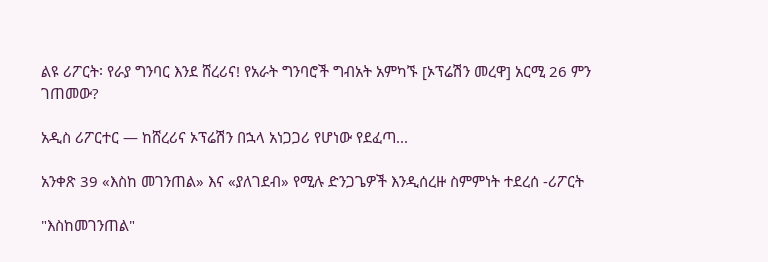ልዩ ሪፖርት፡ የራያ ግንባር እንደ ሸረሪና! የአራት ግንባሮች ግብአት አምካኙ [ኦፕሬሽን መረዋ] አርሚ 26 ምን ገጠመው?

አዲስ ሪፖርተር — ከሸረሪና ኦፕሬሽን በኋላ አነጋጋሪ የሆነው የደፈጣ...

አንቀጽ 39 «እስከ መገንጠል» እና «ያለገደብ» የሚሉ ድንጋጌዎች እንዲሰረዙ ስምምነት ተደረሰ -ሪፖርት

"እስከመገንጠል"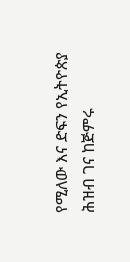የሚለው እና ድፍን የኢትዮጵያ ሕዝብ ገና ከጅምሩ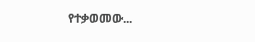የተቃወመው...